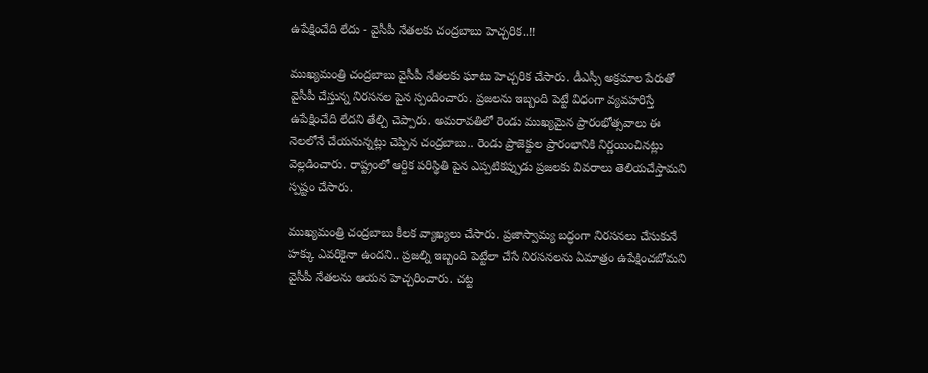ఉపేక్షించేది లేదు - వైసీపీ నేతలకు చంద్రబాబు హెచ్చరిక..!!

ముఖ్యమంత్రి చంద్రబాబు వైసీపీ నేతలకు ఘాటు హెచ్చరిక చేసారు. డీఎస్సీ అక్రమాల పేరుతో వైసీపీ చేస్తున్న నిరసనల పైన స్పందించారు. ప్రజలను ఇబ్బంది పెట్టే విధంగా వ్యవహరిస్తే ఉపేక్షించేది లేదని తేల్చి చెప్పారు. అమరావతిలో రెండు ముఖ్యమైన ప్రారంభోత్సవాలు ఈ నెలలోనే చేయనున్నట్లు చెప్పిన చంద్రబాబు.. రెండు ప్రాజెక్టుల ప్రారంభానికి నిర్ణయించినట్లు వెల్లడించారు. రాష్ట్రంలో ఆర్దిక పరిస్థితి పైన ఎప్పటికప్పుడు ప్రజలకు వివరాలు తెలియచేస్తామని స్పష్టం చేసారు.

ముఖ్యమంత్రి చంద్రబాబు కీలక వ్యాఖ్యలు చేసారు. ప్రజాస్వామ్య బద్ధంగా నిరసనలు చేసుకునే హక్కు ఎవరికైనా ఉందని.. ప్రజల్ని ఇబ్బంది పెట్టేలా చేసే నిరసనలను ఏమాత్రం ఉపేక్షించబోమని వైసీపీ నేతలను ఆయన హెచ్చరించారు. చట్ట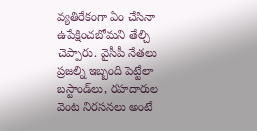వ్యతిరేకంగా ఏం చేసినా ఉపేక్షించబోమని తేల్చి చెప్పారు. వైసీపీ నేతలు ప్రజల్ని ఇబ్బంది పెట్టేలా బస్టాండ్‌లు, రహదారుల వెంట నిరసనలు అంటే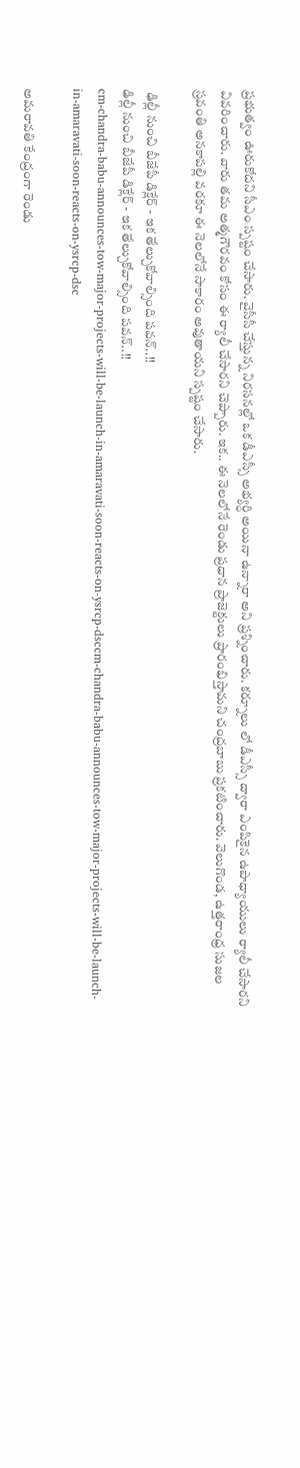ప్రభుత్వం ఊరుకోదని సీఎం స్పష్టం చేసారు. వైసీసీ చేస్తున్న నిరసనల్లో ఒక డీఎస్సీ అభ్యర్ధి అయినా ఉన్నారా అని ప్రశ్నించారు. కర్నూలు లో డీఎస్సీ ద్వారా ఎంపికైన ఉపాధ్యాయులు ర్యాలీ చేసారని వివరించారు. వారు తమ అత్మగౌరవం కోసం ఈ ర్యాలీ చేసారని చెప్పారు. ఇక.. ఈ నెలలోనే రెండు ప్రధాన ప్రాజెక్టులు ప్రారంభిస్తామని చంద్రబాబు ప్రకటించారు. వెలుగొండ, ఉత్తరాంధ్ర సుజల స్రవంతి అనకాపల్లి వరకూ ఈ నెలలోనే సాకారం అవుతాయని స్పష్టం చేసారు.

 ఢిల్లీ నుంచి బీజేపీ డిక్లేర్ - ఇక తేల్చుకోవాల్సింది పవన్..!!
ఢిల్లీ నుంచి బీజేపీ డిక్లేర్ - ఇక తేల్చుకోవాల్సింది పవన్..!!
cm-chandra-babu-announces-tow-major-projects-will-be-launch-in-amaravati-soon-reacts-on-ysrcp-dsccm-chandra-babu-announces-tow-major-projects-will-be-launch-in-amaravati-soon-reacts-on-ysrcp-dsc

అమరావతి కేంద్రంగా రెండు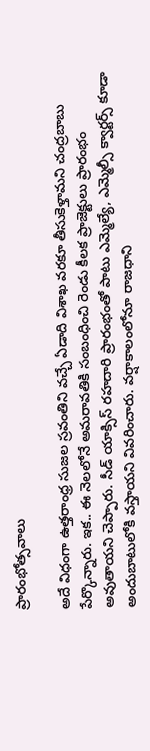ప్రారంభోత్సవాలు

అదే విధంగా ఉత్తరాంధ్ర సుజల స్రవంతిని వచ్చే ఏడాది విశాఖ వరకూ తీసుకెళ్తామని చంద్రబాబు పేర్కొన్నారు. ఇక.. ఈ నెలలోనే అమరావతికి సంబంధించి రెండు కీలక ప్రాజెక్టులు ప్రారంభం అవుతాయని చెప్పారు. సీడ్ యాక్సిస్ రహదారి ప్రారంభంతో పాటు ఎమ్మెల్యే, ఎమ్మెల్సీ క్వార్టర్స్ కూడా అందుబాటులోకి వస్తాయని వివరించారు. వర్షాకాలంలోనూ రాజధాని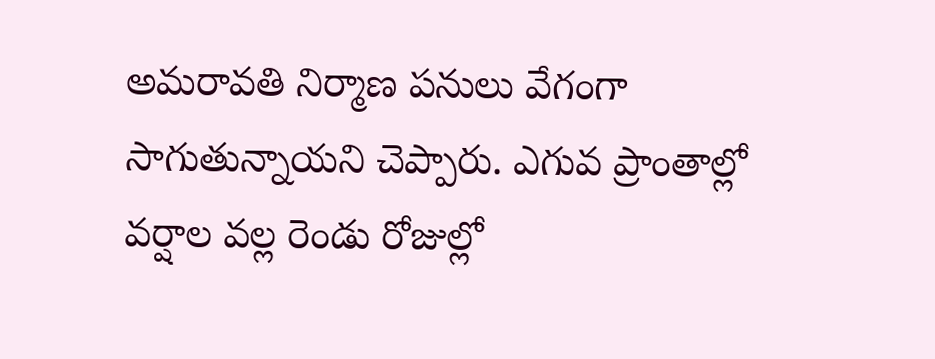అమరావతి నిర్మాణ పనులు వేగంగా సాగుతున్నాయని చెప్పారు. ఎగువ ప్రాంతాల్లో వర్షాల వల్ల రెండు రోజుల్లో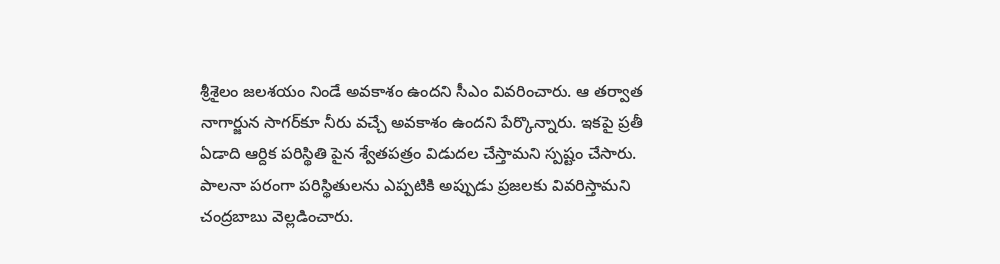శ్రీశైలం జలశయం నిండే అవకాశం ఉందని సీఎం వివరించారు. ఆ తర్వాత నాగార్జున సాగర్‌కూ నీరు వచ్చే అవకాశం ఉందని పేర్కొన్నారు. ఇకపై ప్రతీ ఏడాది ఆర్దిక పరిస్థితి పైన శ్వేతపత్రం విడుదల చేస్తామని స్పష్టం చేసారు. పాలనా పరంగా పరిస్థితులను ఎప్పటికి అప్పుడు ప్రజలకు వివరిస్తామని చంద్రబాబు వెల్లడించారు.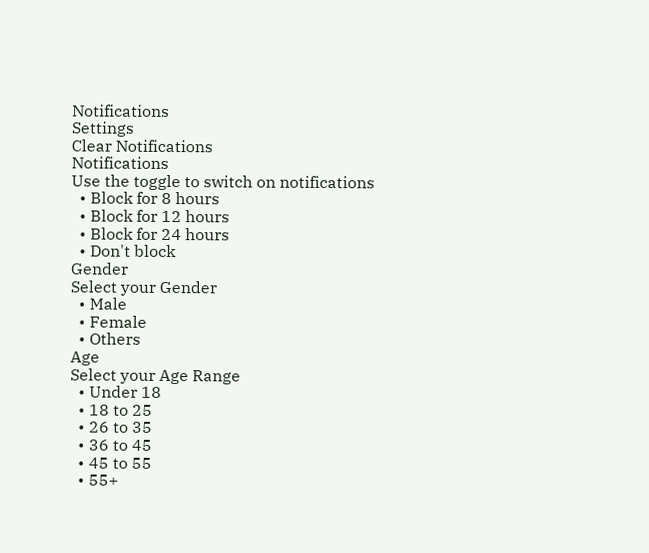Notifications
Settings
Clear Notifications
Notifications
Use the toggle to switch on notifications
  • Block for 8 hours
  • Block for 12 hours
  • Block for 24 hours
  • Don't block
Gender
Select your Gender
  • Male
  • Female
  • Others
Age
Select your Age Range
  • Under 18
  • 18 to 25
  • 26 to 35
  • 36 to 45
  • 45 to 55
  • 55+